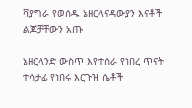ቫያግራ የወሰዱ ኔዘርላናዳውያን እናቶች ልጆቻቸውን አጡ

ኔዘርላንድ ውስጥ እየተሰራ የነበረ ጥናት ተሳታፊ የነበሩ እርጉዝ ሴቶች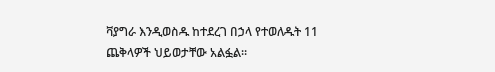ቫያግራ እንዲወስዱ ከተደረገ በኃላ የተወለዱት 11 ጨቅላዎች ህይወታቸው አልፏል።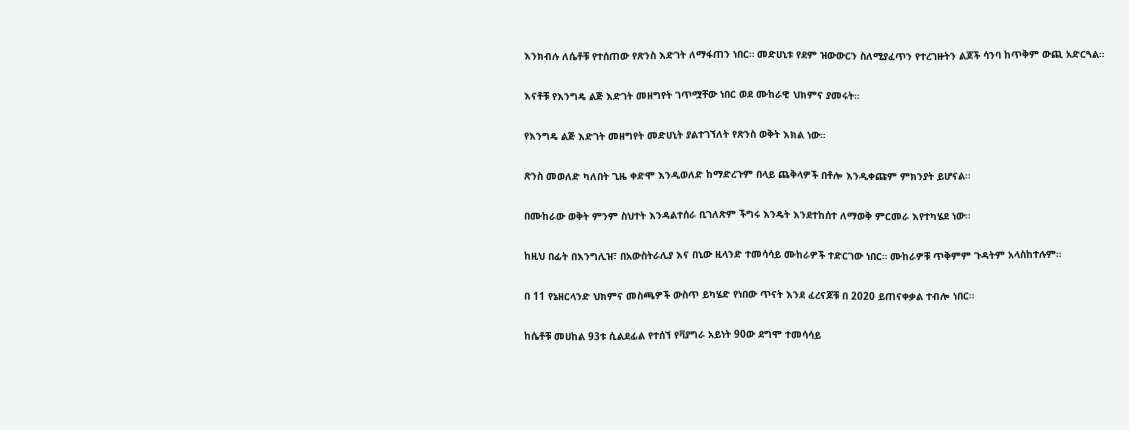እንክብሉ ለሴቶቹ የተሰጠው የጽንስ እድገት ለማፋጠን ነበር። መድሀኒቱ የደም ዝውውርን ስለሚያፈጥን የተረገዙትን ልጆች ሳንባ ከጥቅም ውጪ አድርጓል።

እናቶቹ የእንግዴ ልጅ እድገት መዘግየት ገጥሟቸው ነበር ወደ ሙከራዊ ህክምና ያመሩት።

የእንግዴ ልጅ እድገት መዘግየት መድሀኒት ያልተገኘለት የጽንስ ወቅት እክል ነው።

ጽንስ መወለድ ካለበት ጊዜ ቀድሞ እንዲወለድ ከማድረጉም በላይ ጨቅላዎች በቶሎ እንዲቀጩም ምክንያት ይሆናል።

በሙከራው ወቅት ምንም ስህተት እንዳልተሰራ ቢገለጽም ችግሩ እንዴት እንደተከሰተ ለማወቅ ምርመራ እየተካሄደ ነው።

ከዚህ በፊት በእንግሊዝ፣ በአውስትራሊያ እና በኒው ዚላንድ ተመሳሳይ ሙከራዎች ተድርገው ነበር። ሙከራዎቹ ጥቅምም ጉዳትም አላስከተሉም።

በ 11 የኔዘርላንድ ህክምና መስጫዎች ውስጥ ይካሄድ የነበው ጥናት እንደ ፈረናጆቹ በ 2020 ይጠናቀቃል ተብሎ ነበር።

ከሴቶቹ መሀከል 93ቱ ሲልደፊል የተሰኘ የቫያግራ አይነት 90ው ደግሞ ተመሳሳይ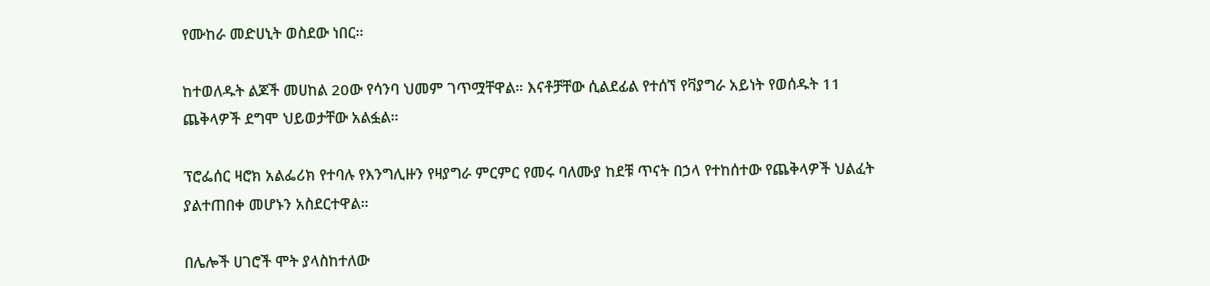የሙከራ መድሀኒት ወስደው ነበር።

ከተወለዱት ልጆች መሀከል 20ው የሳንባ ህመም ገጥሟቸዋል። እናቶቻቸው ሲልደፊል የተሰኘ የቫያግራ አይነት የወሰዱት 11 ጨቅላዎች ደግሞ ህይወታቸው አልፏል።

ፕሮፌሰር ዛሮክ አልፌሪክ የተባሉ የእንግሊዙን የዛያግራ ምርምር የመሩ ባለሙያ ከደቹ ጥናት በኃላ የተከሰተው የጨቅላዎች ህልፈት ያልተጠበቀ መሆኑን አስደርተዋል።

በሌሎች ሀገሮች ሞት ያላስከተለው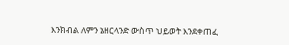እንክብል ለምን ኔዘርላንድ ውስጥ ህይወት እንደቀጠፈ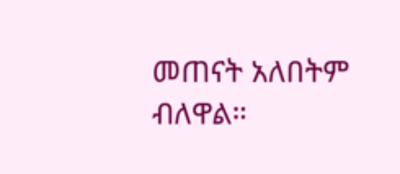መጠናት አለበትም ብለዋል።